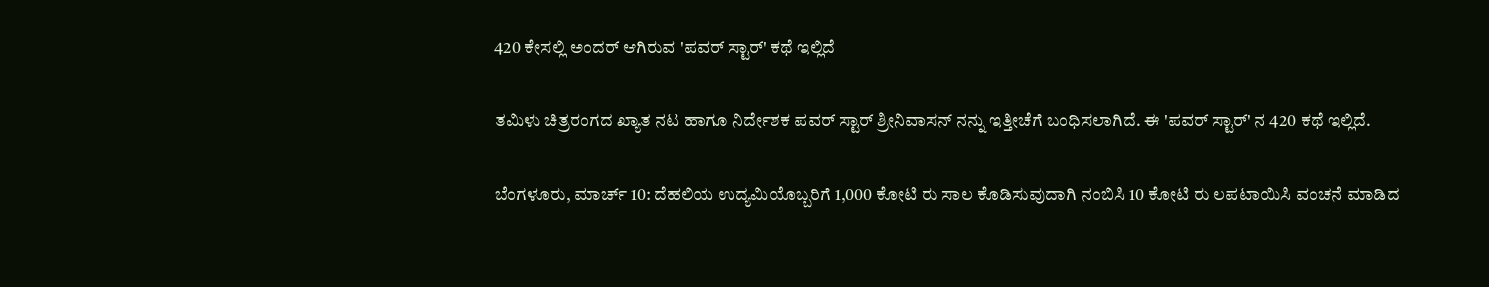420 ಕೇಸಲ್ಲಿ ಅಂದರ್ ಆಗಿರುವ 'ಪವರ್ ಸ್ಟಾರ್' ಕಥೆ ಇಲ್ಲಿದೆ

ತಮಿಳು ಚಿತ್ರರಂಗದ ಖ್ಯಾತ ನಟ ಹಾಗೂ ನಿರ್ದೇಶಕ ಪವರ್ ಸ್ಟಾರ್ ಶ್ರೀನಿವಾಸನ್ ನನ್ನು ಇತ್ತೀಚೆಗೆ ಬಂಧಿಸಲಾಗಿದೆ. ಈ 'ಪವರ್ ಸ್ಟಾರ್' ನ 420 ಕಥೆ ಇಲ್ಲಿದೆ.

ಬೆಂಗಳೂರು, ಮಾರ್ಚ್ 10: ದೆಹಲಿಯ ಉದ್ಯಮಿಯೊಬ್ಬರಿಗೆ 1,000 ಕೋಟಿ ರು ಸಾಲ ಕೊಡಿಸುವುದಾಗಿ ನಂಬಿಸಿ 10 ಕೋಟಿ ರು ಲಪಟಾಯಿಸಿ ವಂಚನೆ ಮಾಡಿದ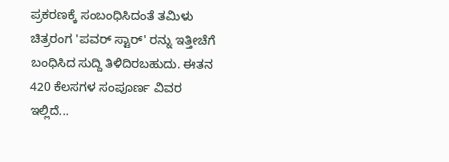ಪ್ರಕರಣಕ್ಕೆ ಸಂಬಂಧಿಸಿದಂತೆ ತಮಿಳು ಚಿತ್ರರಂಗ 'ಪವರ್ ಸ್ಟಾರ್' ರನ್ನು ಇತ್ತೀಚೆಗೆ ಬಂಧಿಸಿದ ಸುದ್ದಿ ತಿಳಿದಿರಬಹುದು. ಈತನ 420 ಕೆಲಸಗಳ ಸಂಪೂರ್ಣ ವಿವರ ಇಲ್ಲಿದೆ...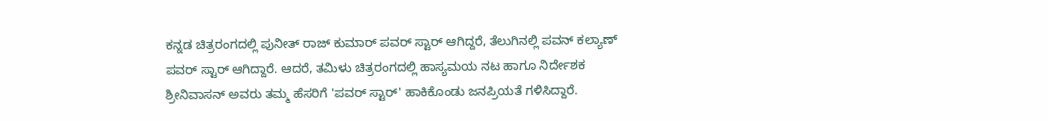ಕನ್ನಡ ಚಿತ್ರರಂಗದಲ್ಲಿ ಪುನೀತ್ ರಾಜ್ ಕುಮಾರ್ ಪವರ್ ಸ್ಟಾರ್ ಆಗಿದ್ದರೆ, ತೆಲುಗಿನಲ್ಲಿ ಪವನ್ ಕಲ್ಯಾಣ್ ಪವರ್ ಸ್ಟಾರ್ ಆಗಿದ್ದಾರೆ. ಆದರೆ, ತಮಿಳು ಚಿತ್ರರಂಗದಲ್ಲಿ ಹಾಸ್ಯಮಯ ನಟ ಹಾಗೂ ನಿರ್ದೇಶಕ ಶ್ರೀನಿವಾಸನ್ ಅವರು ತಮ್ಮ ಹೆಸರಿಗೆ 'ಪವರ್ ಸ್ಟಾರ್' ಹಾಕಿಕೊಂಡು ಜನಪ್ರಿಯತೆ ಗಳಿಸಿದ್ದಾರೆ.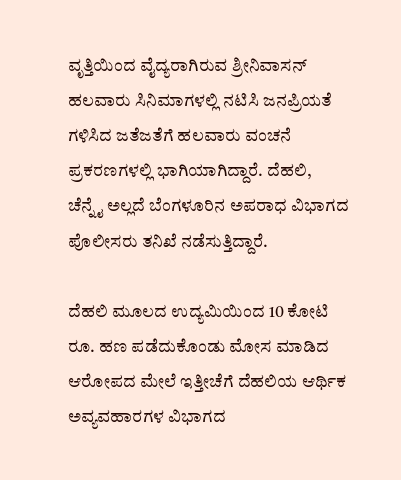ವೃತ್ತಿಯಿಂದ ವೈದ್ಯರಾಗಿರುವ ಶ್ರೀನಿವಾಸನ್ ಹಲವಾರು ಸಿನಿಮಾಗಳಲ್ಲಿ ನಟಿಸಿ ಜನಪ್ರಿಯತೆ ಗಳಿಸಿದ ಜತೆಜತೆಗೆ ಹಲವಾರು ವಂಚನೆ ಪ್ರಕರಣಗಳಲ್ಲಿ ಭಾಗಿಯಾಗಿದ್ದಾರೆ. ದೆಹಲಿ, ಚೆನ್ನೈ ಅಲ್ಲದೆ ಬೆಂಗಳೂರಿನ ಅಪರಾಧ ವಿಭಾಗದ ಪೊಲೀಸರು ತನಿಖೆ ನಡೆಸುತ್ತಿದ್ದಾರೆ.

ದೆಹಲಿ ಮೂಲದ ಉದ್ಯಮಿಯಿಂದ 10 ಕೋಟಿ ರೂ. ಹಣ ಪಡೆದುಕೊಂಡು ಮೋಸ ಮಾಡಿದ ಆರೋಪದ ಮೇಲೆ ಇತ್ತೀಚೆಗೆ ದೆಹಲಿಯ ಆರ್ಥಿಕ ಅವ್ಯವಹಾರಗಳ ವಿಭಾಗದ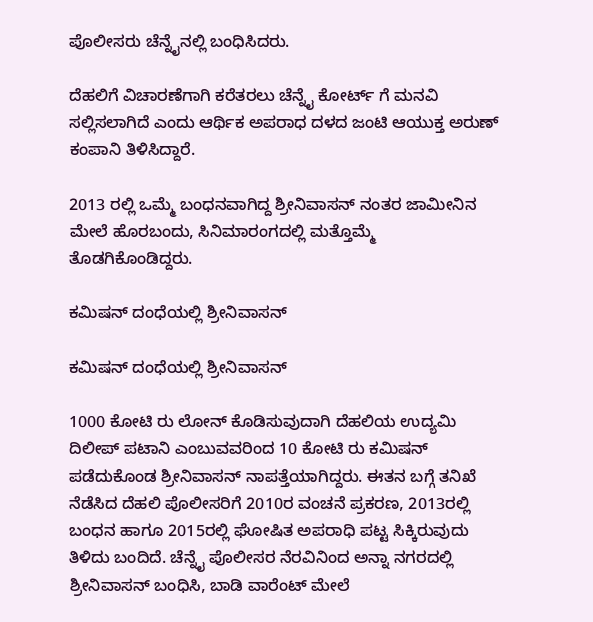ಪೊಲೀಸರು ಚೆನ್ನೈನಲ್ಲಿ ಬಂಧಿಸಿದರು.

ದೆಹಲಿಗೆ ವಿಚಾರಣೆಗಾಗಿ ಕರೆತರಲು ಚೆನ್ನೈ ಕೋರ್ಟ್ ಗೆ ಮನವಿ ಸಲ್ಲಿಸಲಾಗಿದೆ ಎಂದು ಆರ್ಥಿಕ ಅಪರಾಧ ದಳದ ಜಂಟಿ ಆಯುಕ್ತ ಅರುಣ್ ಕಂಪಾನಿ ತಿಳಿಸಿದ್ದಾರೆ.

2013 ರಲ್ಲಿ ಒಮ್ಮೆ ಬಂಧನವಾಗಿದ್ದ ಶ್ರೀನಿವಾಸನ್ ನಂತರ ಜಾಮೀನಿನ ಮೇಲೆ ಹೊರಬಂದು, ಸಿನಿಮಾರಂಗದಲ್ಲಿ ಮತ್ತೊಮ್ಮೆ ತೊಡಗಿಕೊಂಡಿದ್ದರು.

ಕಮಿಷನ್ ದಂಧೆಯಲ್ಲಿ ಶ್ರೀನಿವಾಸನ್

ಕಮಿಷನ್ ದಂಧೆಯಲ್ಲಿ ಶ್ರೀನಿವಾಸನ್

1000 ಕೋಟಿ ರು ಲೋನ್ ಕೊಡಿಸುವುದಾಗಿ ದೆಹಲಿಯ ಉದ್ಯಮಿ ದಿಲೀಪ್ ಪಟಾನಿ ಎಂಬುವವರಿಂದ 10 ಕೋಟಿ ರು ಕಮಿಷನ್ ಪಡೆದುಕೊಂಡ ಶ್ರೀನಿವಾಸನ್ ನಾಪತ್ತೆಯಾಗಿದ್ದರು. ಈತನ ಬಗ್ಗೆ ತನಿಖೆ ನೆಡೆಸಿದ ದೆಹಲಿ ಪೊಲೀಸರಿಗೆ 2010ರ ವಂಚನೆ ಪ್ರಕರಣ, 2013ರಲ್ಲಿ ಬಂಧನ ಹಾಗೂ 2015ರಲ್ಲಿ ಘೋಷಿತ ಅಪರಾಧಿ ಪಟ್ಟ ಸಿಕ್ಕಿರುವುದು ತಿಳಿದು ಬಂದಿದೆ. ಚೆನ್ನೈ ಪೊಲೀಸರ ನೆರವಿನಿಂದ ಅನ್ನಾ ನಗರದಲ್ಲಿ ಶ್ರೀನಿವಾಸನ್ ಬಂಧಿಸಿ, ಬಾಡಿ ವಾರೆಂಟ್ ಮೇಲೆ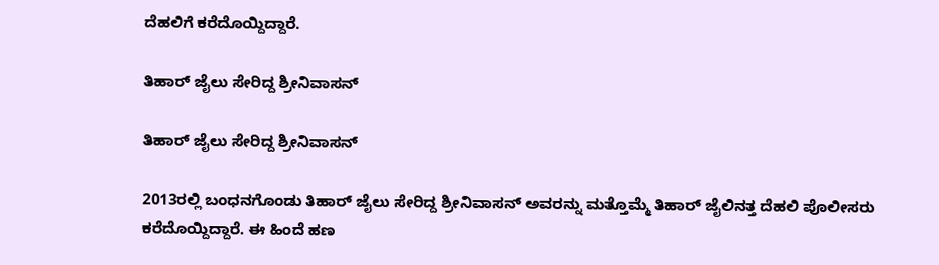ದೆಹಲಿಗೆ ಕರೆದೊಯ್ದಿದ್ದಾರೆ.

ತಿಹಾರ್ ಜೈಲು ಸೇರಿದ್ದ ಶ್ರೀನಿವಾಸನ್

ತಿಹಾರ್ ಜೈಲು ಸೇರಿದ್ದ ಶ್ರೀನಿವಾಸನ್

2013ರಲ್ಲಿ ಬಂಧನಗೊಂಡು ತಿಹಾರ್ ಜೈಲು ಸೇರಿದ್ದ ಶ್ರೀನಿವಾಸನ್ ಅವರನ್ನು ಮತ್ತೊಮ್ಮೆ ತಿಹಾರ್ ಜೈಲಿನತ್ತ ದೆಹಲಿ ಪೊಲೀಸರು ಕರೆದೊಯ್ದಿದ್ದಾರೆ. ಈ ಹಿಂದೆ ಹಣ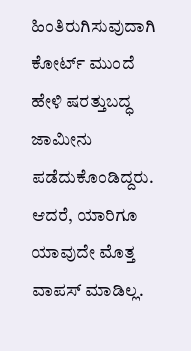ಹಿಂತಿರುಗಿಸುವುದಾಗಿ ಕೋರ್ಟ್ ಮುಂದೆ ಹೇಳಿ ಷರತ್ತುಬದ್ಧ ಜಾಮೀನು ಪಡೆದುಕೊಂಡಿದ್ದರು. ಆದರೆ, ಯಾರಿಗೂ ಯಾವುದೇ ಮೊತ್ತ ವಾಪಸ್ ಮಾಡಿಲ್ಲ.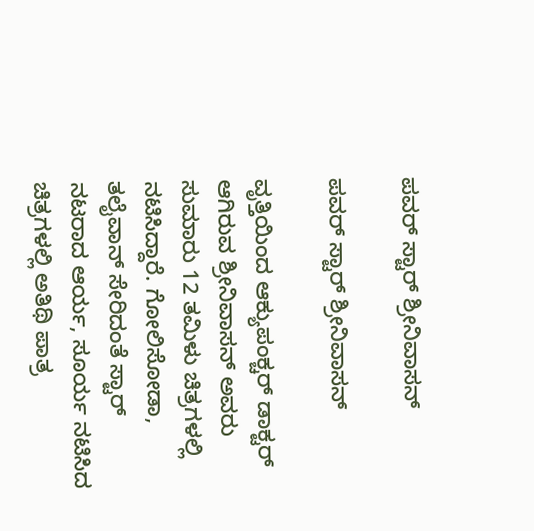ಪವರ್ ಸ್ಟಾರ್ ಶ್ರೀನಿವಾಸನ್

ಪವರ್ ಸ್ಟಾರ್ ಶ್ರೀನಿವಾಸನ್

ವೃತ್ತಿಯಿಂದ ಆಕ್ಯುಪಂಕ್ಚರ್ ಡಾಕ್ಟರ್ ಆಗಿರುವ ಶ್ರೀನಿವಾಸನ್ ಅವರು ಸುಮಾರು 12 ತಮಿಳು ಚಿತ್ರಗಳಲ್ಲಿ ನಟಿಸಿದ್ದಾರೆ. ಗೋಲಿಸೋಡಾ, ತಲೈವಾನ್ ಸೇರಿದಂತೆ ಸ್ಟಾರ್ ನಟರಾದ ಆರ್ಯ, ಸೂರ್ಯ ನಟಿಸಿದ ಚಿತ್ರಗಳಲ್ಲಿ ಅತಿಥಿ ಪಾತ್ರ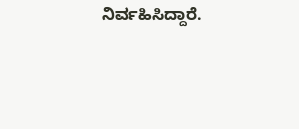ನಿರ್ವಹಿಸಿದ್ದಾರೆ.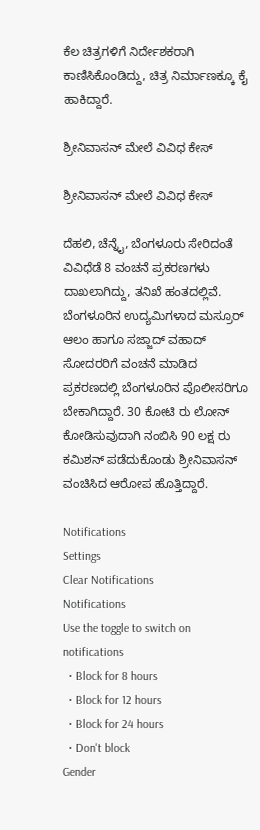ಕೆಲ ಚಿತ್ರಗಳಿಗೆ ನಿರ್ದೇಶಕರಾಗಿ ಕಾಣಿಸಿಕೊಂಡಿದ್ದು, ಚಿತ್ರ ನಿರ್ಮಾಣಕ್ಕೂ ಕೈ ಹಾಕಿದ್ದಾರೆ.

ಶ್ರೀನಿವಾಸನ್ ಮೇಲೆ ವಿವಿಧ ಕೇಸ್

ಶ್ರೀನಿವಾಸನ್ ಮೇಲೆ ವಿವಿಧ ಕೇಸ್

ದೆಹಲಿ, ಚೆನ್ನೈ, ಬೆಂಗಳೂರು ಸೇರಿದಂತೆ ವಿವಿಧೆಡೆ 8 ವಂಚನೆ ಪ್ರಕರಣಗಳು ದಾಖಲಾಗಿದ್ದು, ತನಿಖೆ ಹಂತದಲ್ಲಿವೆ. ಬೆಂಗಳೂರಿನ ಉದ್ಯಮಿಗಳಾದ ಮಸ್ರೂರ್ ಆಲಂ ಹಾಗೂ ಸಜ್ಜಾದ್ ವಹಾದ್ ಸೋದರರಿಗೆ ವಂಚನೆ ಮಾಡಿದ ಪ್ರಕರಣದಲ್ಲಿ ಬೆಂಗಳೂರಿನ ಪೊಲೀಸರಿಗೂ ಬೇಕಾಗಿದ್ದಾರೆ. 30 ಕೋಟಿ ರು ಲೋನ್ ಕೋಡಿಸುವುದಾಗಿ ನಂಬಿಸಿ 90 ಲಕ್ಷ ರು ಕಮಿಶನ್ ಪಡೆದುಕೊಂಡು ಶ್ರೀನಿವಾಸನ್ ವಂಚಿಸಿದ ಆರೋಪ ಹೊತ್ತಿದ್ದಾರೆ.

Notifications
Settings
Clear Notifications
Notifications
Use the toggle to switch on notifications
  • Block for 8 hours
  • Block for 12 hours
  • Block for 24 hours
  • Don't block
Gender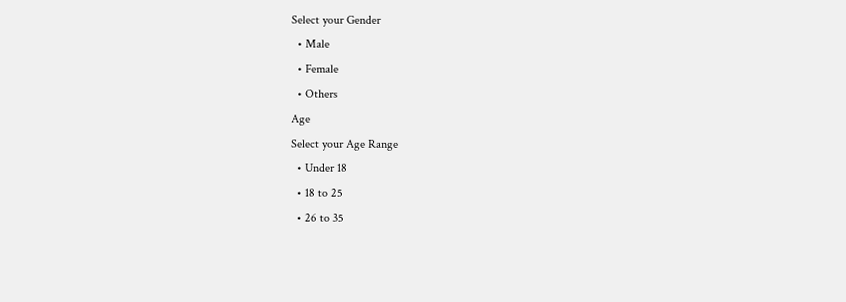Select your Gender
  • Male
  • Female
  • Others
Age
Select your Age Range
  • Under 18
  • 18 to 25
  • 26 to 35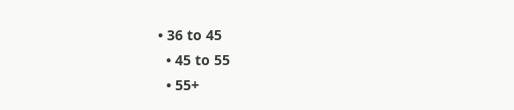• 36 to 45
  • 45 to 55
  • 55+